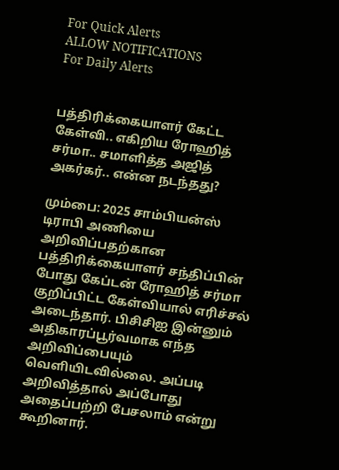For Quick Alerts
ALLOW NOTIFICATIONS
For Daily Alerts


பத்திரிக்கையாளர் கேட்ட கேள்வி.. எகிறிய ரோஹித் சர்மா.. சமாளித்த அஜித் அகர்கர்.. என்ன நடந்தது?

மும்பை: 2025 சாம்பியன்ஸ் டிராபி அணியை அறிவிப்பதற்கான பத்திரிக்கையாளர் சந்திப்பின் போது கேப்டன் ரோஹித் சர்மா குறிப்பிட்ட கேள்வியால் எரிச்சல் அடைந்தார். பிசிசிஐ இன்னும் அதிகாரப்பூர்வமாக எந்த அறிவிப்பையும் வெளியிடவில்லை. அப்படி அறிவித்தால் அப்போது அதைப்பற்றி பேசலாம் என்று கூறினார்.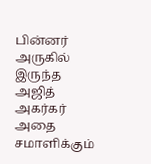பின்னர் அருகில் இருந்த அஜித் அகர்கர் அதை சமாளிக்கும்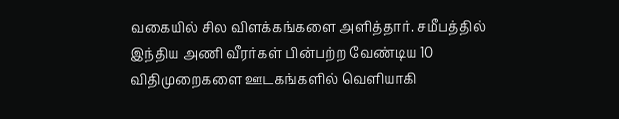வகையில் சில விளக்கங்களை அளித்தார். சமீபத்தில் இந்திய அணி வீரர்கள் பின்பற்ற வேண்டிய 10 விதிமுறைகளை ஊடகங்களில் வெளியாகி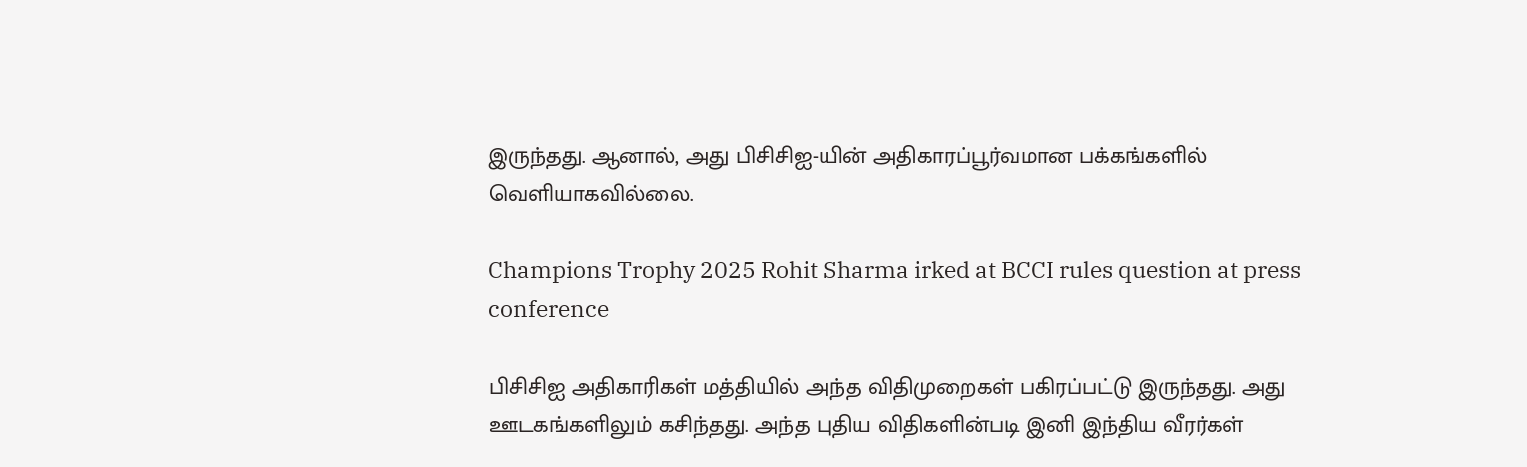இருந்தது. ஆனால், அது பிசிசிஐ-யின் அதிகாரப்பூர்வமான பக்கங்களில் வெளியாகவில்லை.

Champions Trophy 2025 Rohit Sharma irked at BCCI rules question at press conference

பிசிசிஐ அதிகாரிகள் மத்தியில் அந்த விதிமுறைகள் பகிரப்பட்டு இருந்தது. அது ஊடகங்களிலும் கசிந்தது. அந்த புதிய விதிகளின்படி இனி இந்திய வீரர்கள்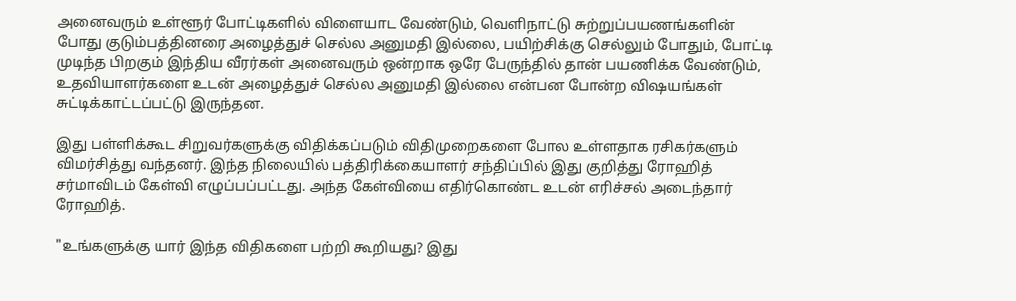அனைவரும் உள்ளூர் போட்டிகளில் விளையாட வேண்டும், வெளிநாட்டு சுற்றுப்பயணங்களின் போது குடும்பத்தினரை அழைத்துச் செல்ல அனுமதி இல்லை, பயிற்சிக்கு செல்லும் போதும், போட்டி முடிந்த பிறகும் இந்திய வீரர்கள் அனைவரும் ஒன்றாக ஒரே பேருந்தில் தான் பயணிக்க வேண்டும், உதவியாளர்களை உடன் அழைத்துச் செல்ல அனுமதி இல்லை என்பன போன்ற விஷயங்கள் சுட்டிக்காட்டப்பட்டு இருந்தன.

இது பள்ளிக்கூட சிறுவர்களுக்கு விதிக்கப்படும் விதிமுறைகளை போல உள்ளதாக ரசிகர்களும் விமர்சித்து வந்தனர். இந்த நிலையில் பத்திரிக்கையாளர் சந்திப்பில் இது குறித்து ரோஹித் சர்மாவிடம் கேள்வி எழுப்பப்பட்டது. அந்த கேள்வியை எதிர்கொண்ட உடன் எரிச்சல் அடைந்தார் ரோஹித்.

"உங்களுக்கு யார் இந்த விதிகளை பற்றி கூறியது? இது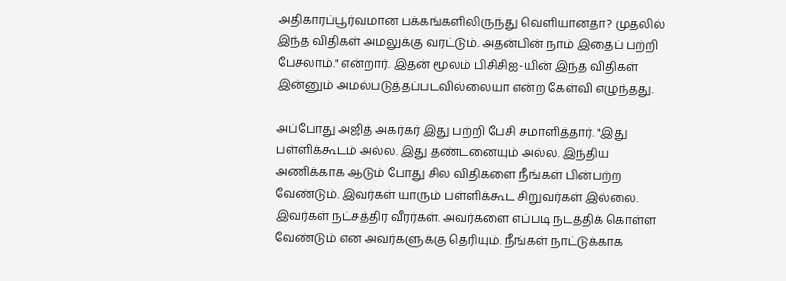அதிகாரப்பூர்வமான பக்கங்களிலிருந்து வெளியானதா? முதலில் இந்த விதிகள் அமலுக்கு வரட்டும். அதன்பின் நாம் இதைப் பற்றி பேசலாம்." என்றார். இதன் மூலம் பிசிசிஐ-யின் இந்த விதிகள் இன்னும் அமல்படுத்தப்படவில்லையா என்ற கேள்வி எழுந்தது.

அப்போது அஜித் அகர்கர் இது பற்றி பேசி சமாளித்தார். "இது பள்ளிக்கூடம் அல்ல. இது தண்டனையும் அல்ல. இந்திய அணிக்காக ஆடும் போது சில விதிகளை நீங்கள் பின்பற்ற வேண்டும். இவர்கள் யாரும் பள்ளிக்கூட சிறுவர்கள் இல்லை. இவர்கள் நட்சத்திர வீரர்கள். அவர்களை எப்படி நடத்திக் கொள்ள வேண்டும் என அவர்களுக்கு தெரியும். நீங்கள் நாட்டுக்காக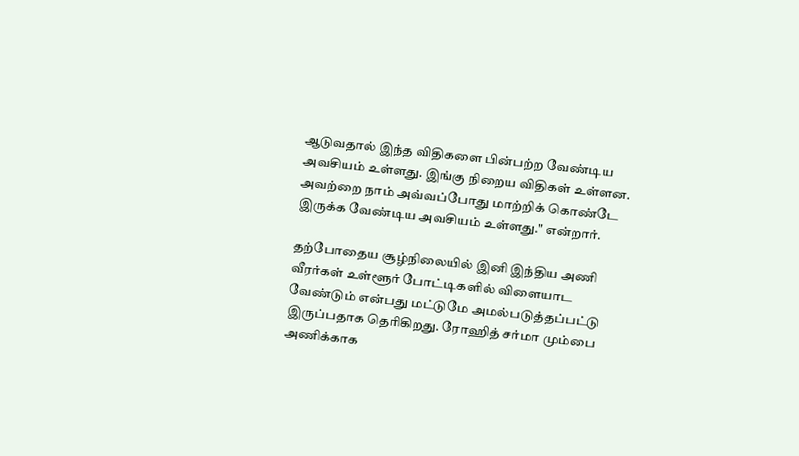ஆடுவதால் இந்த விதிகளை பின்பற்ற வேண்டிய அவசியம் உள்ளது. இங்கு நிறைய விதிகள் உள்ளன. அவற்றை நாம் அவ்வப்போது மாற்றிக் கொண்டே இருக்க வேண்டிய அவசியம் உள்ளது." என்றார்.

தற்போதைய சூழ்நிலையில் இனி இந்திய அணி வீரர்கள் உள்ளூர் போட்டிகளில் விளையாட வேண்டும் என்பது மட்டுமே அமல்படுத்தப்பட்டு இருப்பதாக தெரிகிறது. ரோஹித் சர்மா மும்பை அணிக்காக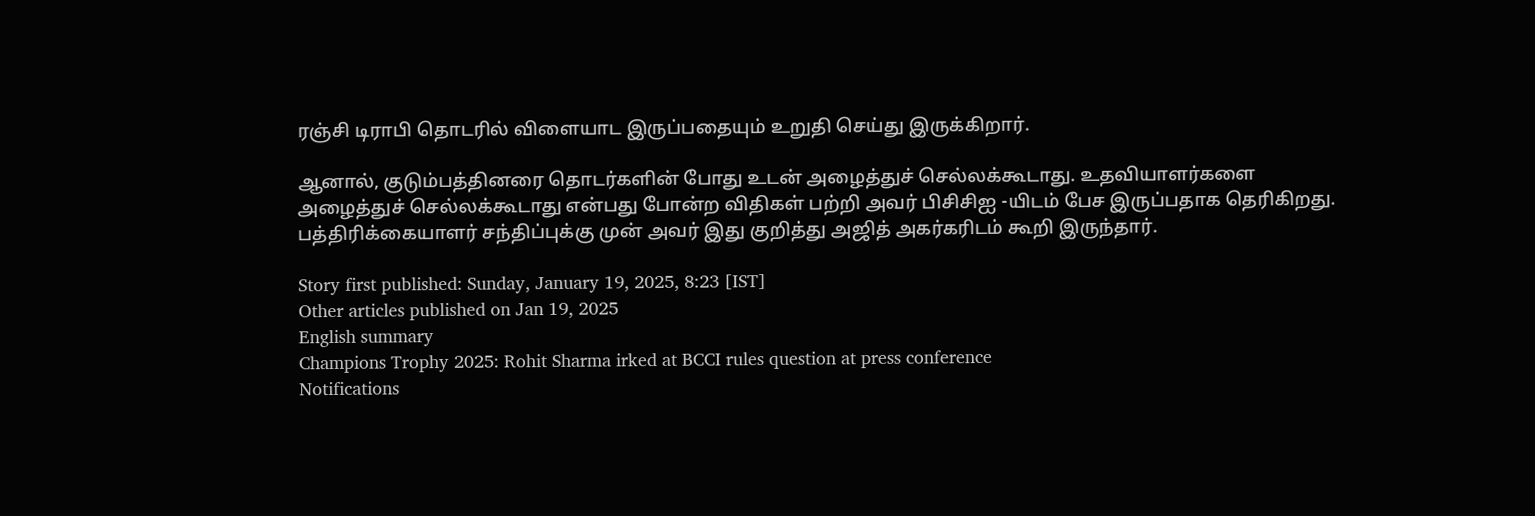ரஞ்சி டிராபி தொடரில் விளையாட இருப்பதையும் உறுதி செய்து இருக்கிறார்.

ஆனால், குடும்பத்தினரை தொடர்களின் போது உடன் அழைத்துச் செல்லக்கூடாது. உதவியாளர்களை அழைத்துச் செல்லக்கூடாது என்பது போன்ற விதிகள் பற்றி அவர் பிசிசிஐ -யிடம் பேச இருப்பதாக தெரிகிறது. பத்திரிக்கையாளர் சந்திப்புக்கு முன் அவர் இது குறித்து அஜித் அகர்கரிடம் கூறி இருந்தார்.

Story first published: Sunday, January 19, 2025, 8:23 [IST]
Other articles published on Jan 19, 2025
English summary
Champions Trophy 2025: Rohit Sharma irked at BCCI rules question at press conference
Notifications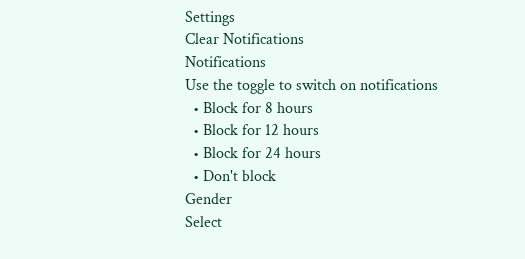Settings
Clear Notifications
Notifications
Use the toggle to switch on notifications
  • Block for 8 hours
  • Block for 12 hours
  • Block for 24 hours
  • Don't block
Gender
Select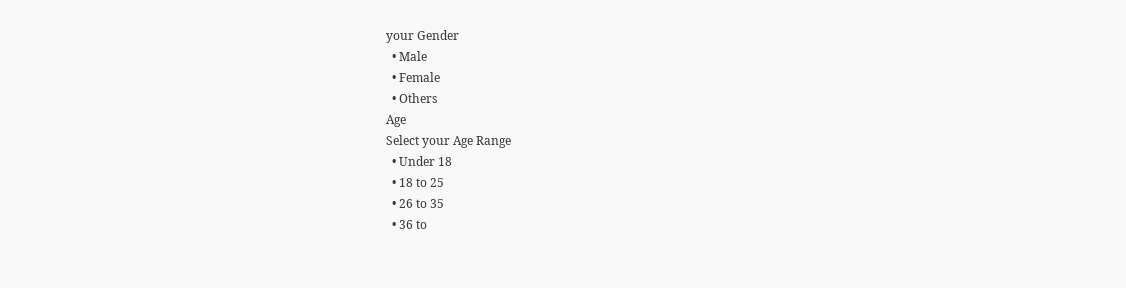your Gender
  • Male
  • Female
  • Others
Age
Select your Age Range
  • Under 18
  • 18 to 25
  • 26 to 35
  • 36 to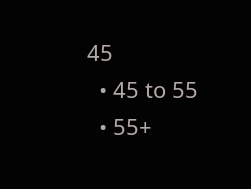45
  • 45 to 55
  • 55+